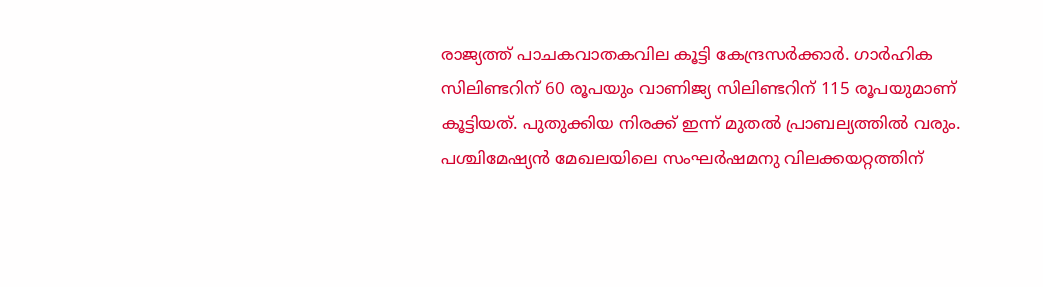രാജ്യത്ത് പാചകവാതകവില കൂട്ടി കേന്ദ്രസർക്കാർ. ഗാർഹിക സിലിണ്ടറിന് 60 രൂപയും വാണിജ്യ സിലിണ്ടറിന് 115 രൂപയുമാണ് കൂട്ടിയത്. പുതുക്കിയ നിരക്ക് ഇന്ന് മുതൽ പ്രാബല്യത്തിൽ വരും.
പശ്ചിമേഷ്യൻ മേഖലയിലെ സംഘർഷമനു വിലക്കയറ്റത്തിന്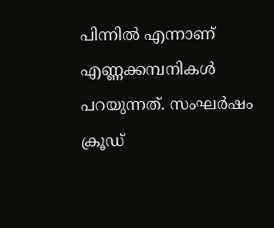പിന്നിൽ എന്നാണ് എണ്ണക്കമ്പനികൾ പറയുന്നത്. സംഘർഷം ക്രൂഡ്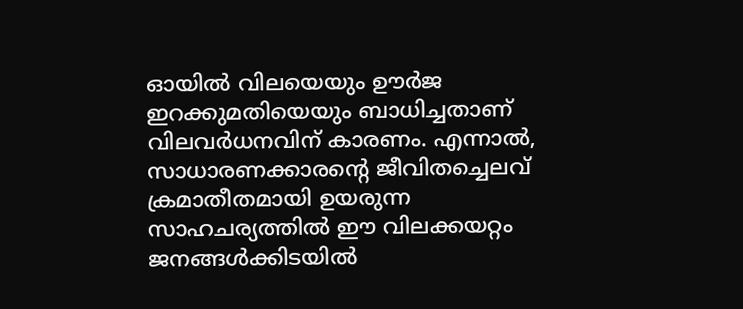ഓയിൽ വിലയെയും ഊർജ ഇറക്കുമതിയെയും ബാധിച്ചതാണ് വിലവർധനവിന് കാരണം. എന്നാൽ, സാധാരണക്കാരന്റെ ജീവിതച്ചെലവ് ക്രമാതീതമായി ഉയരുന്ന സാഹചര്യത്തിൽ ഈ വിലക്കയറ്റം ജനങ്ങൾക്കിടയിൽ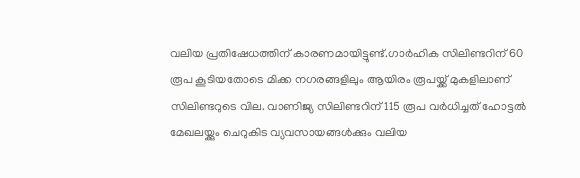വലിയ പ്രതിഷേധത്തിന് കാരണമായിട്ടുണ്ട്.ഗാർഹിക സിലിണ്ടറിന് 60 രൂപ കൂടിയതോടെ മിക്ക നഗരങ്ങളിലും ആയിരം രൂപയ്ക്ക് മുകളിലാണ് സിലിണ്ടറുടെ വില. വാണിജ്യ സിലിണ്ടറിന് 115 രൂപ വർധിച്ചത് ഹോട്ടൽ മേഖലയ്ക്കും ചെറുകിട വ്യവസായങ്ങൾക്കും വലിയ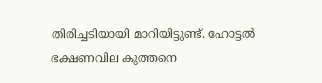തിരിച്ചടിയായി മാറിയിട്ടുണ്ട്. ഹോട്ടൽ ഭക്ഷണവില കുത്തനെ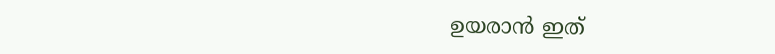ഉയരാൻ ഇത്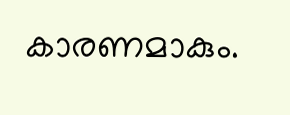കാരണമാകും.